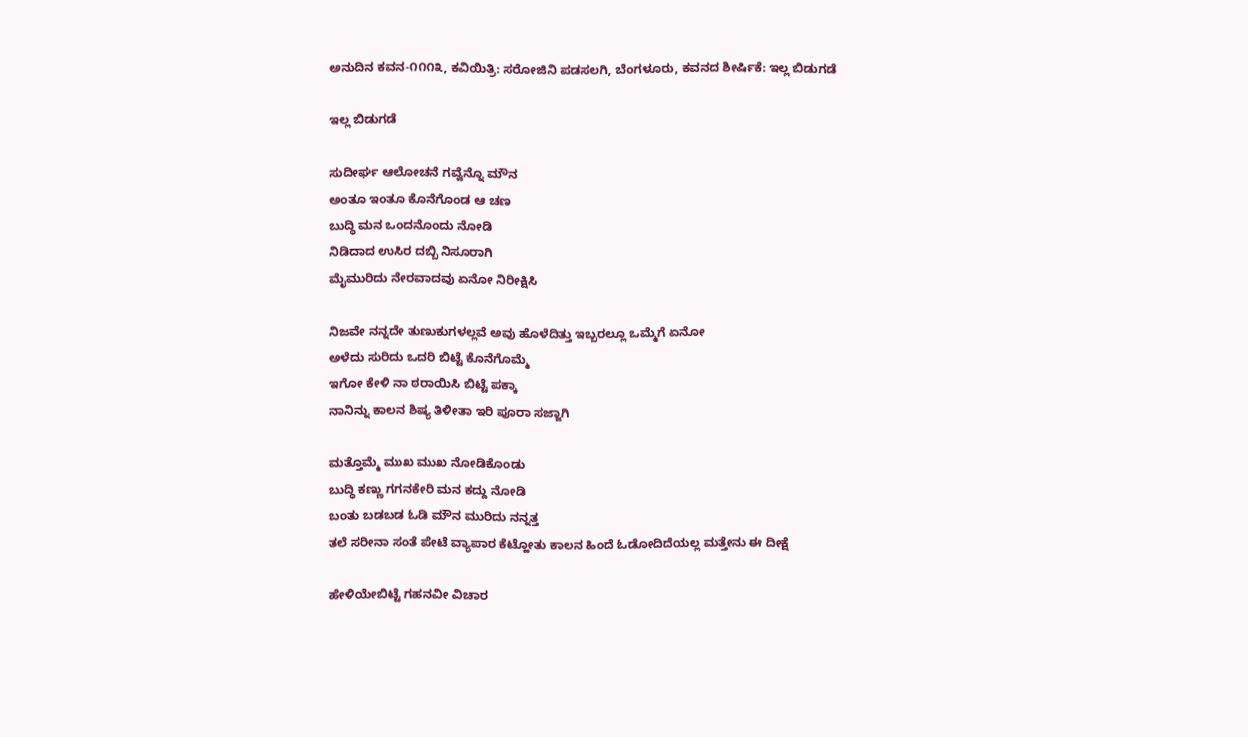ಅನುದಿನ ಕವನ-೧೧೧೩, ಕವಿಯಿತ್ರಿ: ಸರೋಜಿನಿ ಪಡಸಲಗಿ, ಬೆಂಗಳೂರು, ಕವನದ ಶೀರ್ಷಿಕೆ: ಇಲ್ಲ ಬಿಡುಗಡೆ

ಇಲ್ಲ ಬಿಡುಗಡೆ

ಸುದೀರ್ಘ ಆಲೋಚನೆ ಗವ್ವೆನ್ನೊ ಮೌನ
ಅಂತೂ ಇಂತೂ ಕೊನೆಗೊಂಡ ಆ ಚಣ
ಬುದ್ಧಿ ಮನ ಒಂದನೊಂದು ನೋಡಿ
ನಿಡಿದಾದ ಉಸಿರ ದಬ್ಬಿ ನಿಸೂರಾಗಿ
ಮೈಮುರಿದು ನೇರವಾದವು ಏನೋ ನಿರೀಕ್ಷಿಸಿ

ನಿಜವೇ ನನ್ನದೇ ತುಣುಕುಗಳಲ್ಲವೆ ಅವು ಹೊಳೆದಿತ್ತು ಇಬ್ಬರಲ್ಲೂ ಒಮ್ಮೆಗೆ ಏನೋ
ಅಳೆದು ಸುರಿದು ಒದರಿ ಬಿಟ್ಟೆ ಕೊನೆಗೊಮ್ಮೆ
ಇಗೋ ಕೇಳಿ ನಾ ಠರಾಯಿಸಿ ಬಿಟ್ಟೆ ಪಕ್ಕಾ
ನಾನಿನ್ನು ಕಾಲನ ಶಿಷ್ಯ ತಿಳೀತಾ ಇರಿ ಪೂರಾ ಸಜ್ಜಾಗಿ

ಮತ್ತೊಮ್ಮೆ ಮುಖ ಮುಖ ನೋಡಿಕೊಂಡು
ಬುದ್ಧಿ ಕಣ್ಣು ಗಗನಕೇರಿ ಮನ ಕದ್ದು ನೋಡಿ
ಬಂತು ಬಡಬಡ ಓಡಿ ಮೌನ ಮುರಿದು ನನ್ನತ್ತ
ತಲೆ ಸರೀನಾ ಸಂತೆ ಪೇಟೆ ವ್ಯಾಪಾರ ಕೆಟ್ಹೋತು ಕಾಲನ ಹಿಂದೆ ಓಡೋದಿದೆಯಲ್ಲ ಮತ್ತೇನು ಈ ದೀಕ್ಷೆ

ಹೇಳಿಯೇಬಿಟ್ಟೆ ಗಹನವೀ ವಿಚಾರ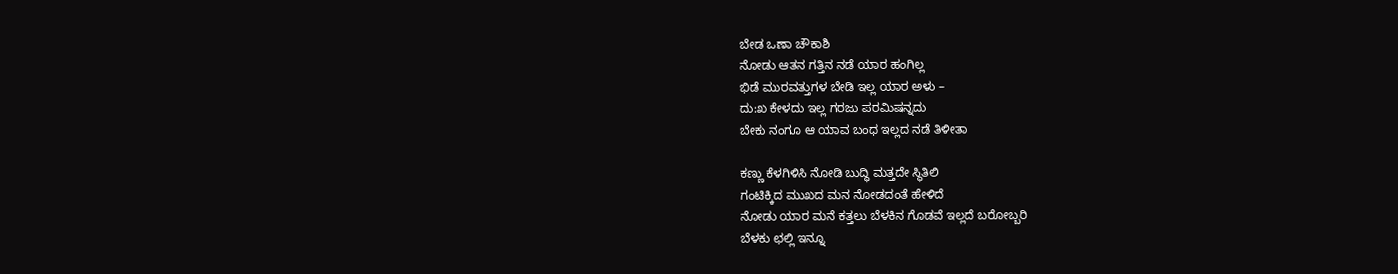ಬೇಡ ಒಣಾ ಚೌಕಾಶಿ
ನೋಡು ಆತನ ಗತ್ತಿನ ನಡೆ ಯಾರ ಹಂಗಿಲ್ಲ
ಭಿಡೆ ಮುರವತ್ತುಗಳ ಬೇಡಿ ಇಲ್ಲ ಯಾರ ಅಳು –
ದು:ಖ ಕೇಳದು ಇಲ್ಲ ಗರಜು ಪರಮಿಷನ್ನದು
ಬೇಕು ನಂಗೂ ಆ ಯಾವ ಬಂಧ ಇಲ್ಲದ ನಡೆ ತಿಳೀತಾ

ಕಣ್ಣು ಕೆಳಗಿಳಿಸಿ ನೋಡಿ ಬುದ್ಧಿ ಮತ್ತದೇ ಸ್ಥಿತಿಲಿ
ಗಂಟಿಕ್ಕಿದ ಮುಖದ ಮನ ನೋಡದಂತೆ ಹೇಳಿದೆ
ನೋಡು ಯಾರ ಮನೆ ಕತ್ತಲು ಬೆಳಕಿನ ಗೊಡವೆ ಇಲ್ಲದೆ ಬರೋಬ್ಬರಿ
ಬೆಳಕು ಛಲ್ಲಿ ಇನ್ನೂ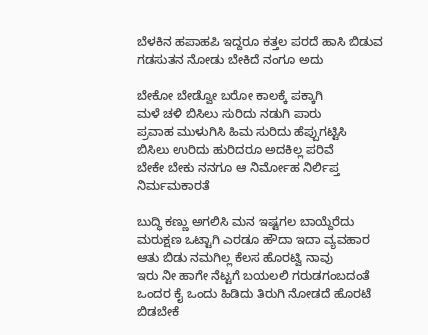ಬೆಳಕಿನ ಹಪಾಹಪಿ ಇದ್ದರೂ ಕತ್ತಲ ಪರದೆ ಹಾಸಿ ಬಿಡುವ ಗಡಸುತನ ನೋಡು ಬೇಕಿದೆ ನಂಗೂ ಅದು

ಬೇಕೋ ಬೇಡ್ವೋ ಬರೋ ಕಾಲಕ್ಕೆ ಪಕ್ಕಾಗಿ
ಮಳೆ ಚಳಿ ಬಿಸಿಲು ಸುರಿದು ನಡುಗಿ ಪಾರು
ಪ್ರವಾಹ ಮುಳುಗಿಸಿ ಹಿಮ ಸುರಿದು ಹೆಪ್ಪುಗಟ್ಟಿಸಿ
ಬಿಸಿಲು ಉರಿದು ಹುರಿದರೂ ಅದಕಿಲ್ಲ ಪರಿವೆ
ಬೇಕೇ ಬೇಕು ನನಗೂ ಆ ನಿರ್ಮೋಹ ನಿರ್ಲಿಪ್ತ ನಿರ್ಮಮಕಾರತೆ

ಬುದ್ಧಿ ಕಣ್ಣು ಅಗಲಿಸಿ ಮನ ಇಷ್ಟಗಲ ಬಾಯ್ದೆರೆದು
ಮರುಕ್ಷಣ ಒಟ್ಟಾಗಿ ಎರಡೂ ಹೌದಾ ಇದಾ ವ್ಯವಹಾರ
ಆತು ಬಿಡು ನಮಗಿಲ್ಲ ಕೆಲಸ ಹೊರಟ್ವಿ ನಾವು
ಇರು ನೀ ಹಾಗೇ ನೆಟ್ಟಗೆ ಬಯಲಲಿ ಗರುಡಗಂಬದಂತೆ
ಒಂದರ ಕೈ ಒಂದು ಹಿಡಿದು ತಿರುಗಿ ನೋಡದೆ ಹೊರಟೆ ಬಿಡಬೇಕೆ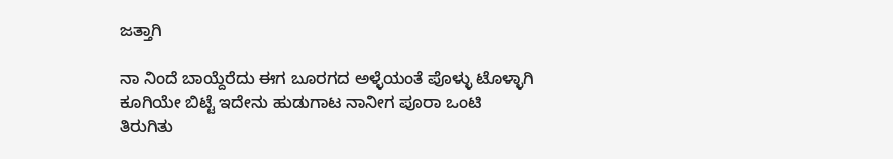ಜತ್ತಾಗಿ

ನಾ ನಿಂದೆ ಬಾಯ್ದೆರೆದು ಈಗ ಬೂರಗದ ಅಳ್ಳೆಯಂತೆ ಪೊಳ್ಳು ಟೊಳ್ಳಾಗಿ
ಕೂಗಿಯೇ ಬಿಟ್ಟೆ ಇದೇನು ಹುಡುಗಾಟ ನಾನೀಗ ಪೂರಾ ಒಂಟಿ
ತಿರುಗಿತು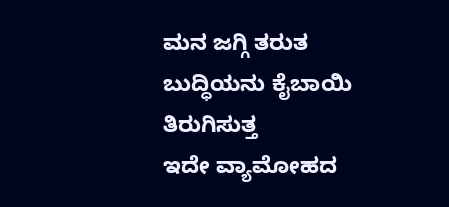ಮನ ಜಗ್ಗಿ ತರುತ ಬುದ್ಧಿಯನು ಕೈಬಾಯಿ ತಿರುಗಿಸುತ್ತ
ಇದೇ ವ್ಯಾಮೋಹದ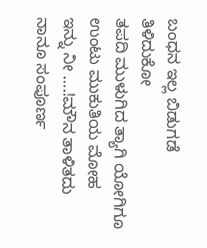ಬಂಧನ ಇಲ್ಲ ಬಿಡುಗಡೆ
ತಿಳಿದುಕೋ
ತಪದಿ ಮುಳುಗಿದ ತ್ಯಾಗಿ ಯೋಗಿಗೂ ಉಂಟು ಮುಕುತಿಯ ಮೋಹ
ಇನ್ನು ನೀ ….!ಮೌನ ತಾಳಿತದು ನಾನೂ ಸಂಪೂರ್ಣ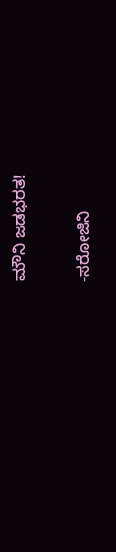ಮೌನಿ ಜಡಭರತ!

-ಸರೋಜಿನಿ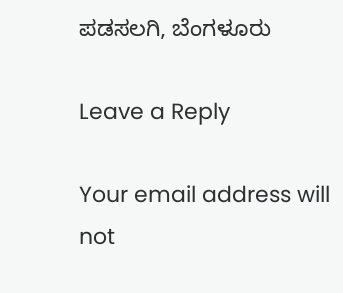ಪಡಸಲಗಿ, ಬೆಂಗಳೂರು

Leave a Reply

Your email address will not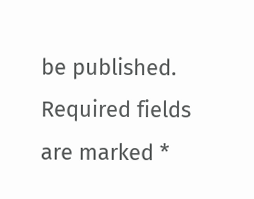be published. Required fields are marked *